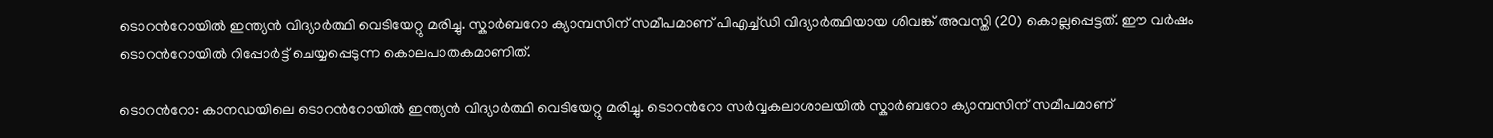ടൊറന്‍റോയിൽ ഇന്ത്യൻ വിദ്യാർത്ഥി വെടിയേറ്റു മരിച്ചു. സ്കാർബറോ ക്യാമ്പസിന് സമീപമാണ് പിഎച്ച്ഡി വിദ്യാർത്ഥിയായ ശിവങ്ക് അവസ്തി (20) കൊല്ലപ്പെട്ടത്. ഈ വർഷം ടൊറന്‍റോയിൽ റിപ്പോർട്ട് ചെയ്യപ്പെടുന്ന കൊലപാതകമാണിത്.

ടൊറന്‍റോ: കാനഡയിലെ ടൊറന്‍റോയിൽ ഇന്ത്യൻ വിദ്യാർത്ഥി വെടിയേറ്റു മരിച്ചു. ടൊറന്‍റോ സർവ്വകലാശാലയിൽ സ്കാർബറോ ക്യാമ്പസിന് സമീപമാണ്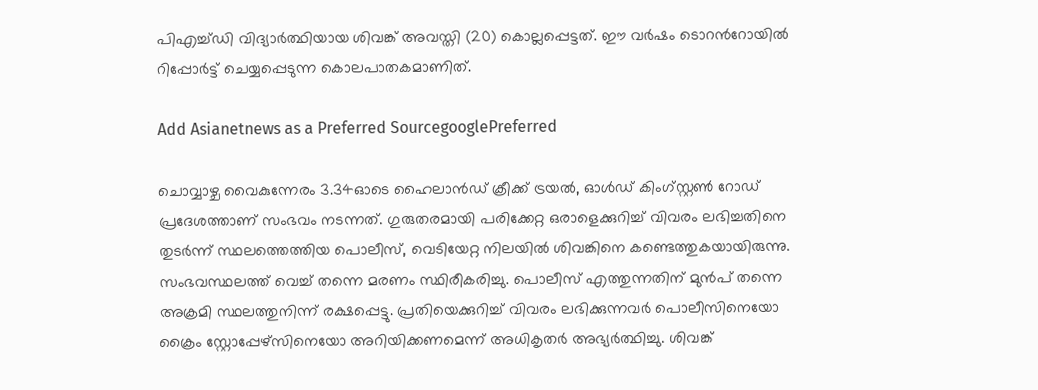പിഎച്ച്ഡി വിദ്യാർത്ഥിയായ ശിവങ്ക് അവസ്തി (20) കൊല്ലപ്പെട്ടത്. ഈ വർഷം ടൊറന്‍റോയിൽ റിപ്പോർട്ട് ചെയ്യപ്പെടുന്ന കൊലപാതകമാണിത്.

Add Asianetnews as a Preferred SourcegooglePreferred

ചൊവ്വാഴ്ച വൈകുന്നേരം 3.34ഓടെ ഹൈലാൻഡ് ക്രീക്ക് ട്രയൽ, ഓൾഡ് കിംഗ്സ്റ്റൺ റോഡ് പ്രദേശത്താണ് സംഭവം നടന്നത്. ഗുരുതരമായി പരിക്കേറ്റ ഒരാളെക്കുറിച്ച് വിവരം ലഭിച്ചതിനെ തുടർന്ന് സ്ഥലത്തെത്തിയ പൊലീസ്, വെടിയേറ്റ നിലയിൽ ശിവങ്കിനെ കണ്ടെത്തുകയായിരുന്നു. സംഭവസ്ഥലത്ത് വെച്ച് തന്നെ മരണം സ്ഥിരീകരിച്ചു. പൊലീസ് എത്തുന്നതിന് മുൻപ് തന്നെ അക്രമി സ്ഥലത്തുനിന്ന് രക്ഷപ്പെട്ടു. പ്രതിയെക്കുറിച്ച് വിവരം ലഭിക്കുന്നവർ പൊലീസിനെയോ ക്രൈം സ്റ്റോപ്പേഴ്സിനെയോ അറിയിക്കണമെന്ന് അധികൃതർ അഭ്യർത്ഥിച്ചു. ശിവങ്ക്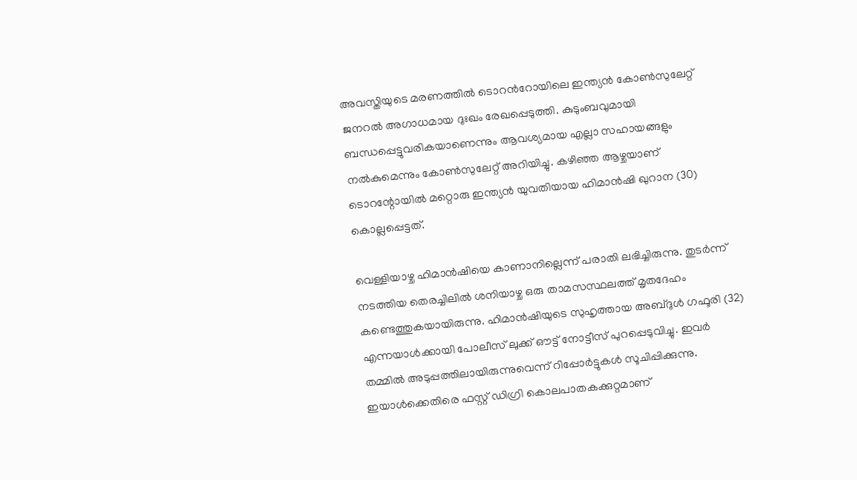അവസ്തിയുടെ മരണത്തിൽ ടൊറന്‍റോയിലെ ഇന്ത്യൻ കോൺസുലേറ്റ് ജനറൽ അഗാധമായ ദുഃഖം രേഖപ്പെടുത്തി. കുടുംബവുമായി ബന്ധപ്പെട്ടുവരികയാണെന്നും ആവശ്യമായ എല്ലാ സഹായങ്ങളും നൽകുമെന്നും കോൺസുലേറ്റ് അറിയിച്ചു. കഴിഞ്ഞ ആഴ്ചയാണ് ടൊറന്റോയിൽ മറ്റൊരു ഇന്ത്യൻ യുവതിയായ ഹിമാൻഷി ഖുറാന (30) കൊല്ലപ്പെട്ടത്.

വെള്ളിയാഴ്ച ഹിമാൻഷിയെ കാണാനില്ലെന്ന് പരാതി ലഭിച്ചിരുന്നു. തുടർന്ന് നടത്തിയ തെരച്ചിലിൽ ശനിയാഴ്ച ഒരു താമസസ്ഥലത്ത് മൃതദേഹം കണ്ടെത്തുകയായിരുന്നു. ഹിമാൻഷിയുടെ സുഹൃത്തായ അബ്ദുൾ ഗഫൂരി (32) എന്നയാൾക്കായി പോലീസ് ലുക്ക് ഔട്ട് നോട്ടീസ് പുറപ്പെടുവിച്ചു. ഇവർ തമ്മിൽ അടുപ്പത്തിലായിരുന്നുവെന്ന് റിപ്പോർട്ടുകൾ സൂചിപ്പിക്കുന്നു. ഇയാൾക്കെതിരെ ഫസ്റ്റ് ഡിഗ്രി കൊലപാതകക്കുറ്റമാണ്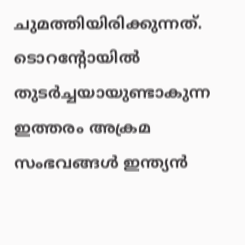ചുമത്തിയിരിക്കുന്നത്. ടൊറന്റോയിൽ തുടർച്ചയായുണ്ടാകുന്ന ഇത്തരം അക്രമ സംഭവങ്ങൾ ഇന്ത്യൻ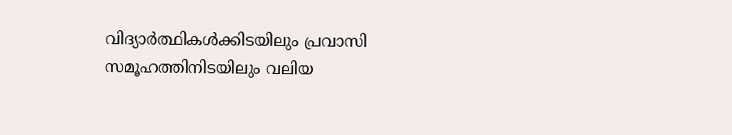വിദ്യാർത്ഥികൾക്കിടയിലും പ്രവാസി സമൂഹത്തിനിടയിലും വലിയ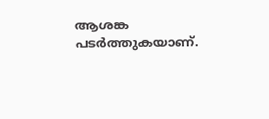ആശങ്ക പടർത്തുകയാണ്.